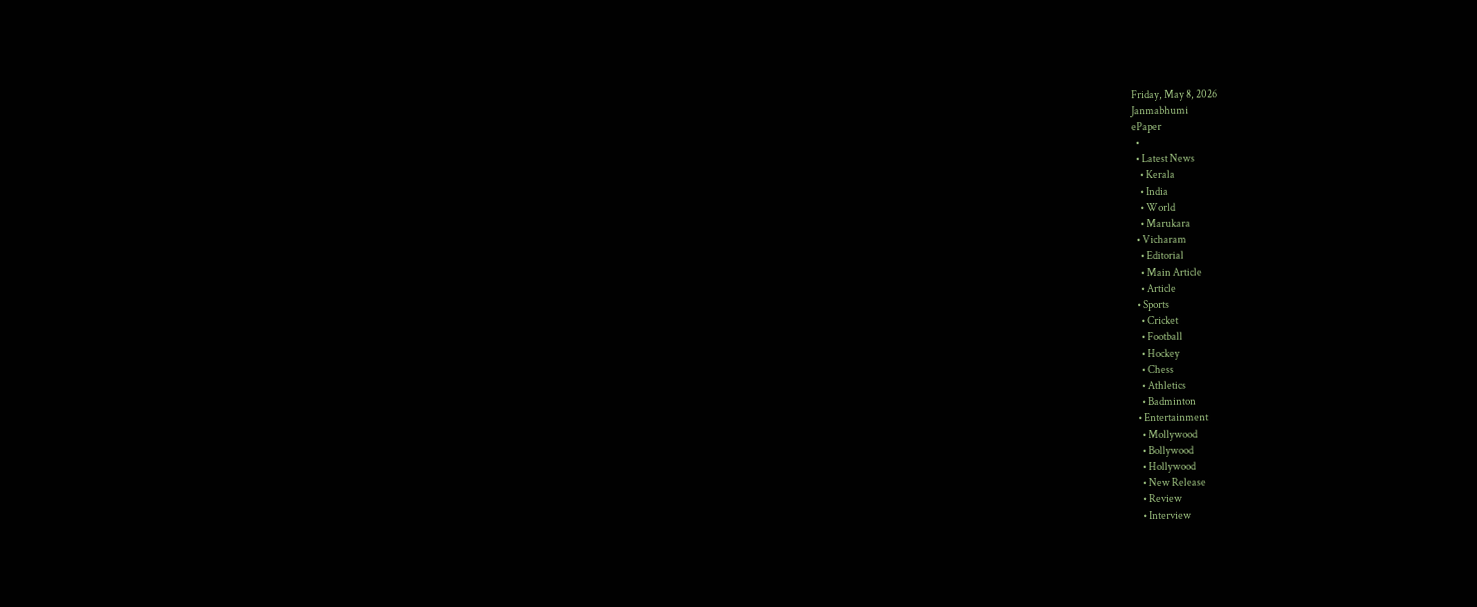Friday, May 8, 2026
Janmabhumi
ePaper
  •
  • Latest News
    • Kerala
    • India
    • World
    • Marukara
  • Vicharam
    • Editorial
    • Main Article
    • Article
  • Sports
    • Cricket
    • Football
    • Hockey
    • Chess
    • Athletics
    • Badminton
  • Entertainment
    • Mollywood
    • Bollywood
    • Hollywood
    • New Release
    • Review
    • Interview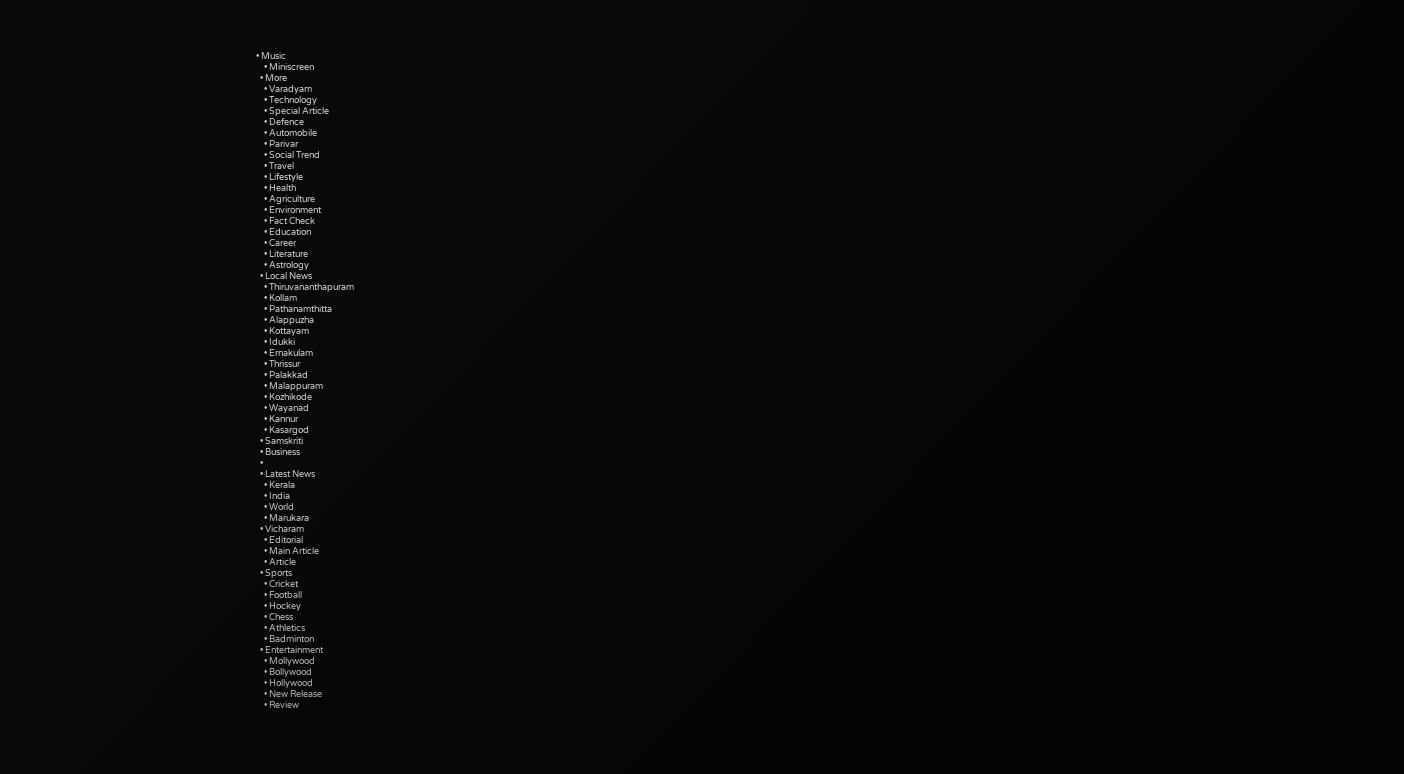• Music
    • Miniscreen
  • More
    • Varadyam
    • Technology
    • Special Article
    • Defence
    • Automobile
    • Parivar
    • Social Trend
    • Travel
    • Lifestyle
    • Health
    • Agriculture
    • Environment
    • Fact Check
    • Education
    • Career
    • Literature
    • Astrology
  • Local News
    • Thiruvananthapuram
    • Kollam
    • Pathanamthitta
    • Alappuzha
    • Kottayam
    • Idukki
    • Ernakulam
    • Thrissur
    • Palakkad
    • Malappuram
    • Kozhikode
    • Wayanad
    • Kannur
    • Kasargod
  • Samskriti
  • Business
  •
  • Latest News
    • Kerala
    • India
    • World
    • Marukara
  • Vicharam
    • Editorial
    • Main Article
    • Article
  • Sports
    • Cricket
    • Football
    • Hockey
    • Chess
    • Athletics
    • Badminton
  • Entertainment
    • Mollywood
    • Bollywood
    • Hollywood
    • New Release
    • Review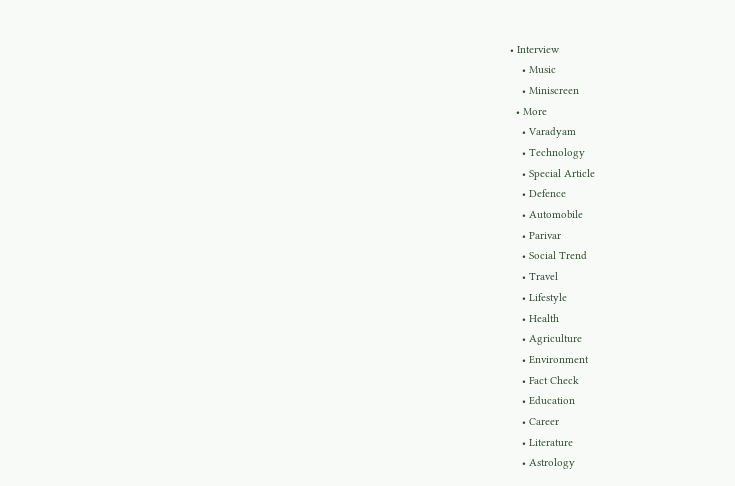• Interview
    • Music
    • Miniscreen
  • More
    • Varadyam
    • Technology
    • Special Article
    • Defence
    • Automobile
    • Parivar
    • Social Trend
    • Travel
    • Lifestyle
    • Health
    • Agriculture
    • Environment
    • Fact Check
    • Education
    • Career
    • Literature
    • Astrology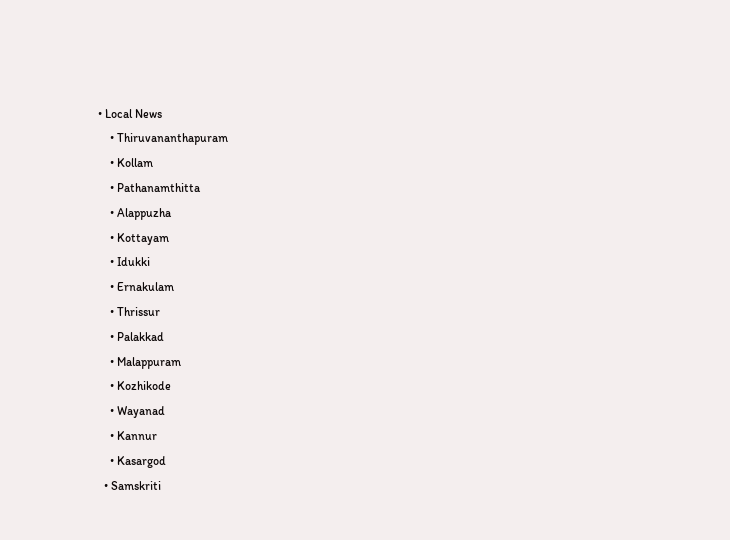• Local News
    • Thiruvananthapuram
    • Kollam
    • Pathanamthitta
    • Alappuzha
    • Kottayam
    • Idukki
    • Ernakulam
    • Thrissur
    • Palakkad
    • Malappuram
    • Kozhikode
    • Wayanad
    • Kannur
    • Kasargod
  • Samskriti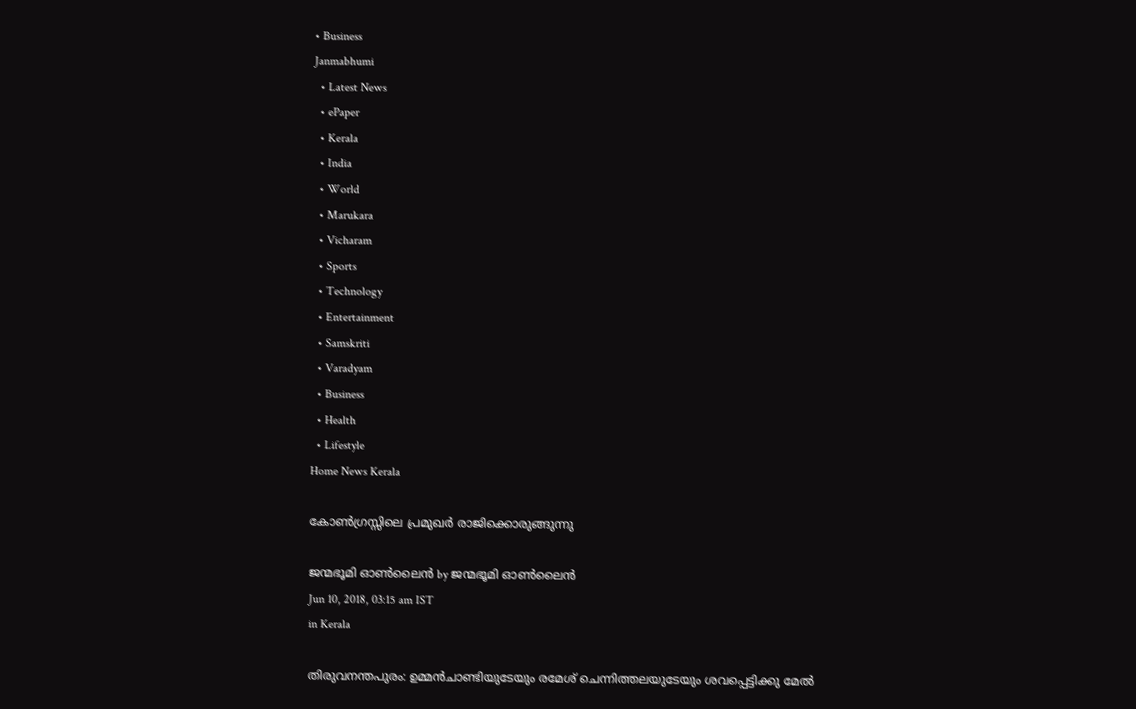• Business
Janmabhumi
  • Latest News
  • ePaper
  • Kerala
  • India
  • World
  • Marukara
  • Vicharam
  • Sports
  • Technology
  • Entertainment
  • Samskriti
  • Varadyam
  • Business
  • Health
  • Lifestyle
Home News Kerala

കോൺഗ്രസ്സിലെ പ്രമുഖർ രാജിക്കൊരുങ്ങുന്നു

ജന്മഭൂമി ഓണ്‍ലൈന്‍ by ജന്മഭൂമി ഓണ്‍ലൈന്‍
Jun 10, 2018, 03:15 am IST
in Kerala

തിരുവനന്തപുരം: ഉമ്മന്‍ചാണ്ടിയുടേയും രമേശ് ചെന്നിത്തലയുടേയും ശവപ്പെട്ടിക്കു മേല്‍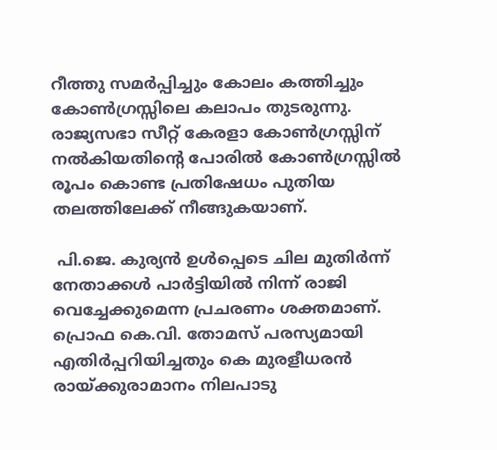റീത്തു സമര്‍പ്പിച്ചും കോലം കത്തിച്ചും കോണ്‍ഗ്രസ്സിലെ കലാപം തുടരുന്നു. രാജ്യസഭാ സീറ്റ് കേരളാ കോണ്‍ഗ്രസ്സിന് നല്‍കിയതിന്റെ പോരില്‍ കോണ്‍ഗ്രസ്സില്‍ രൂപം കൊണ്ട പ്രതിഷേധം പുതിയ തലത്തിലേക്ക് നീങ്ങുകയാണ്.

 പി.ജെ. കുര്യന്‍ ഉള്‍പ്പെടെ ചില മുതിര്‍ന്ന് നേതാക്കള്‍ പാര്‍ട്ടിയില്‍ നിന്ന് രാജി വെച്ചേക്കുമെന്ന പ്രചരണം ശക്തമാണ്. പ്രൊഫ കെ.വി. തോമസ് പരസ്യമായി എതിര്‍പ്പറിയിച്ചതും കെ മുരളീധരന്‍ രായ്‌ക്കുരാമാനം നിലപാടു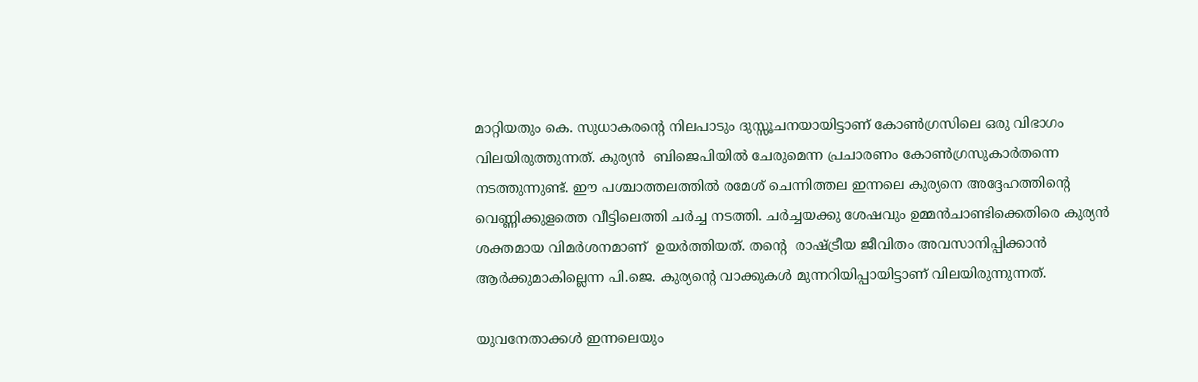മാറ്റിയതും കെ. സുധാകരന്റെ നിലപാടും ദുസ്സൂചനയായിട്ടാണ് കോണ്‍ഗ്രസിലെ ഒരു വിഭാഗം വിലയിരുത്തുന്നത്. കുര്യന്‍  ബിജെപിയില്‍ ചേരുമെന്ന പ്രചാരണം കോണ്‍ഗ്രസുകാര്‍തന്നെ നടത്തുന്നുണ്ട്. ഈ പശ്ചാത്തലത്തില്‍ രമേശ് ചെന്നിത്തല ഇന്നലെ കുര്യനെ അദ്ദേഹത്തിന്റെ വെണ്ണിക്കുളത്തെ വീട്ടിലെത്തി ചര്‍ച്ച നടത്തി. ചര്‍ച്ചയക്കു ശേഷവും ഉമ്മന്‍ചാണ്ടിക്കെതിരെ കുര്യന്‍ ശക്തമായ വിമര്‍ശനമാണ്  ഉയര്‍ത്തിയത്. തന്റെ  രാഷ്‌ട്രീയ ജീവിതം അവസാനിപ്പിക്കാന്‍ ആര്‍ക്കുമാകില്ലെന്ന പി.ജെ. കുര്യന്റെ വാക്കുകള്‍ മുന്നറിയിപ്പായിട്ടാണ് വിലയിരുന്നുന്നത്.

യുവനേതാക്കള്‍ ഇന്നലെയും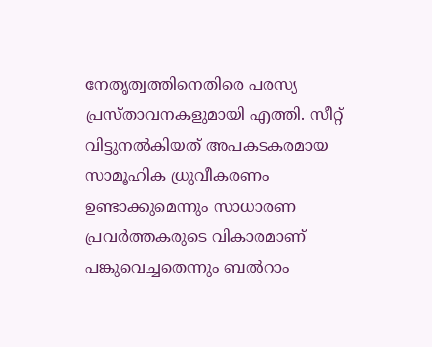നേതൃത്വത്തിനെതിരെ പരസ്യ പ്രസ്താവനകളുമായി എത്തി. സീറ്റ് വിട്ടുനല്‍കിയത് അപകടകരമായ സാമൂഹിക ധ്രുവീകരണം ഉണ്ടാക്കുമെന്നും സാധാരണ പ്രവര്‍ത്തകരുടെ വികാരമാണ് പങ്കുവെച്ചതെന്നും ബല്‍റാം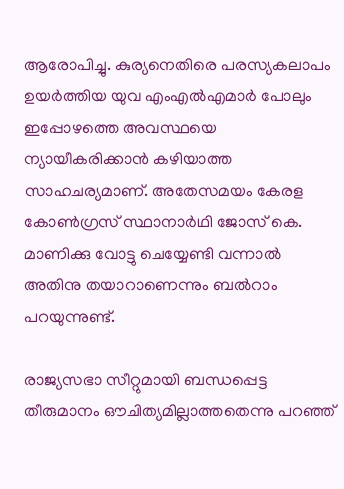ആരോപിച്ചു. കുര്യനെതിരെ പരസ്യകലാപം ഉയര്‍ത്തിയ യുവ എംഎല്‍എമാര്‍ പോലും ഇപ്പോഴത്തെ അവസ്ഥയെ ന്യായീകരിക്കാന്‍ കഴിയാത്ത സാഹചര്യമാണ്. അതേസമയം കേരള കോണ്‍ഗ്രസ് സ്ഥാനാര്‍ഥി ജോസ് കെ. മാണിക്കു വോട്ടു ചെയ്യേണ്ടി വന്നാല്‍ അതിനു തയാറാണെന്നും ബല്‍റാം പറയുന്നുണ്ട്.

രാജ്യസഭാ സീറ്റുമായി ബന്ധപ്പെട്ട തീരുമാനം ഔചിത്യമില്ലാത്തതെന്നു പറഞ്ഞ്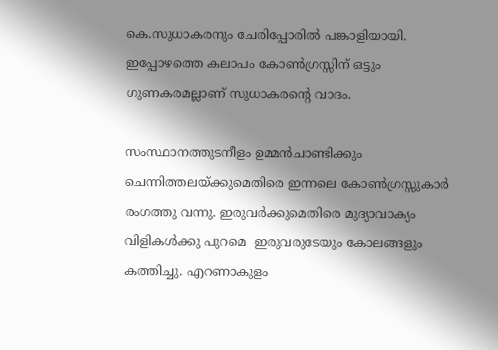കെ.സുധാകരനും ചേരിപ്പോരില്‍ പങ്കാളിയായി. ഇപ്പോഴത്തെ കലാപം കോണ്‍ഗ്രസ്സിന് ഒട്ടും ഗുണകരമല്ലാണ് സുധാകരന്റെ വാദം.

സംസ്ഥാനത്തുടനീളം ഉമ്മന്‍ചാണ്ടിക്കും ചെന്നിത്തലയ്‌ക്കുമെതിരെ ഇന്നലെ കോണ്‍ഗ്രസ്സുകാര്‍ രംഗത്തു വന്നു. ഇരുവര്‍ക്കുമെതിരെ മുദ്യാവാക്യം വിളികള്‍ക്കു പുറമെ  ഇരുവരുടേയും കോലങ്ങളും കത്തിച്ചു. എറണാകുളം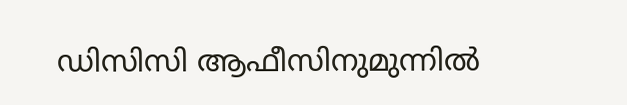ഡിസിസി ആഫീസിനുമുന്നില്‍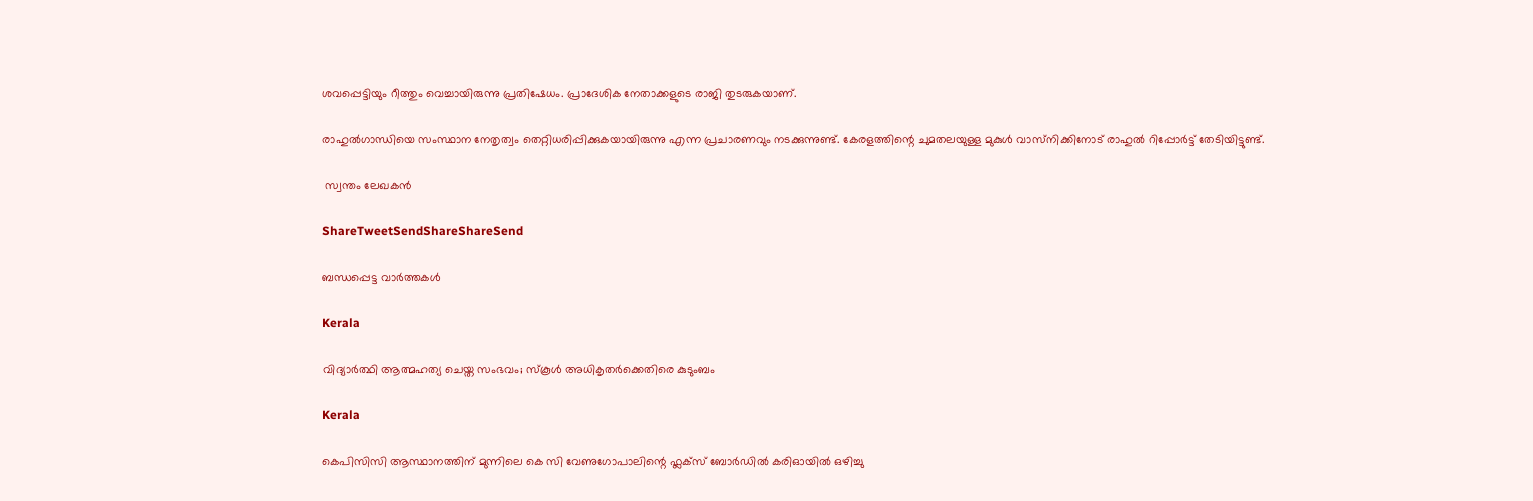ശവപ്പെട്ടിയും റീത്തും വെച്ചായിരുന്നു പ്രതിഷേധം. പ്രാദേശിക നേതാക്കളുടെ രാജി തുടരുകയാണ്.

രാഹുല്‍ഗാന്ധിയെ സംസ്ഥാന നേതൃത്വം തെറ്റിധരിപ്പിക്കുകയായിരുന്നു എന്ന പ്രചാരണവും നടക്കുന്നുണ്ട്. കേരളത്തിന്റെ ചുമതലയുള്ള മുകുള്‍ വാസ്‌നിക്കിനോട് രാഹുല്‍ റിപ്പോര്‍ട്ട് തേടിയിട്ടുണ്ട്.

 സ്വന്തം ലേഖകന്‍

ShareTweetSendShareShareSend

ബന്ധപ്പെട്ട വാര്‍ത്തകള്‍

Kerala

വിദ്യാര്‍ത്ഥി ആത്മഹത്യ ചെയ്ത സംഭവം; സ്‌കൂള്‍ അധികൃതര്‍ക്കെതിരെ കുടുംബം

Kerala

കെപിസിസി ആസ്ഥാനത്തിന് മുന്നിലെ കെ സി വേണുഗോപാലിന്റെ ഫ്ലക്സ് ബോർഡിൽ കരിഓയിൽ ഒഴിച്ചു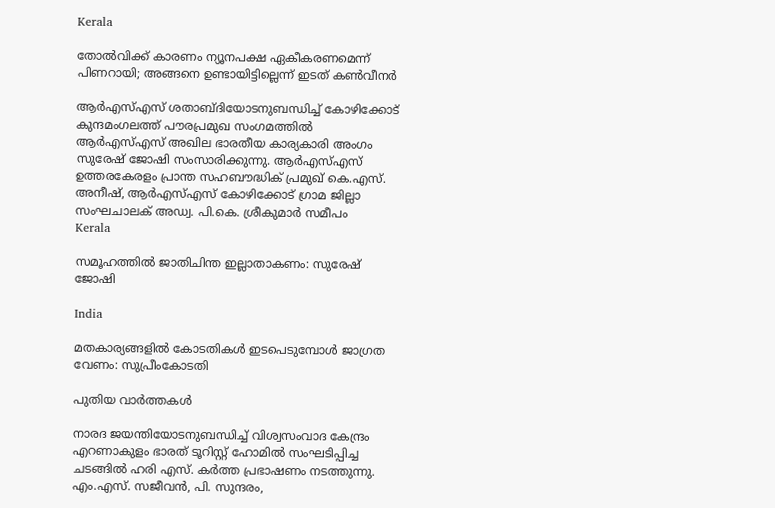Kerala

തോല്‍വിക്ക് കാരണം ന്യൂനപക്ഷ ഏകീകരണമെന്ന് പിണറായി; അങ്ങനെ ഉണ്ടായിട്ടില്ലെന്ന് ഇടത് കണ്‍വീനര്‍

ആര്‍എസ്എസ് ശതാബ്ദിയോടനുബന്ധിച്ച് കോഴിക്കോട് കുന്ദമംഗലത്ത് പൗരപ്രമുഖ സംഗമത്തില്‍ ആര്‍എസ്എസ് അഖില ഭാരതീയ കാര്യകാരി അംഗം സുരേഷ് ജോഷി സംസാരിക്കുന്നു. ആര്‍എസ്എസ് ഉത്തരകേരളം പ്രാന്ത സഹബൗദ്ധിക് പ്രമുഖ് കെ.എസ്. അനീഷ്, ആര്‍എസ്എസ് കോഴിക്കോട് ഗ്രാമ ജില്ലാ സംഘചാലക് അഡ്വ. പി.കെ. ശ്രീകുമാര്‍ സമീപം
Kerala

സമൂഹത്തില്‍ ജാതിചിന്ത ഇല്ലാതാകണം: സുരേഷ് ജോഷി

India

മതകാര്യങ്ങളില്‍ കോടതികള്‍ ഇടപെടുമ്പോള്‍ ജാഗ്രത വേണം: സുപ്രീംകോടതി

പുതിയ വാര്‍ത്തകള്‍

നാരദ ജയന്തിയോടനുബന്ധിച്ച് വിശ്വസംവാദ കേന്ദ്രം എറണാകുളം ഭാരത് ടൂറിസ്റ്റ് ഹോമില്‍ സംഘടിപ്പിച്ച ചടങ്ങില്‍ ഹരി എസ്. കര്‍ത്ത പ്രഭാഷണം നടത്തുന്നു. എം.എസ്. സജീവന്‍, പി. സുന്ദരം,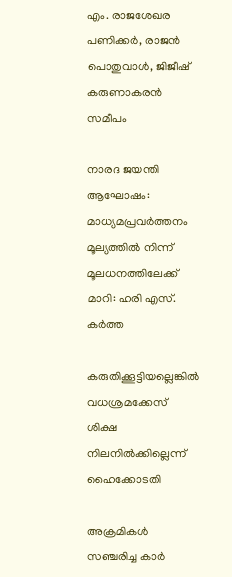എം. രാജശേഖര പണിക്കര്‍, രാജന്‍ പൊതുവാള്‍, ജിജീഷ് കരുണാകരന്‍ സമീപം

നാരദ ജയന്തി ആഘോഷം: മാധ്യമപ്രവര്‍ത്തനം മൂല്യത്തില്‍ നിന്ന് മൂലധനത്തിലേക്ക് മാറി: ഹരി എസ്. കര്‍ത്ത

കരുതിക്കൂട്ടിയല്ലെങ്കില്‍ വധശ്രമക്കേസ് ശിക്ഷ നിലനില്‍ക്കില്ലെന്ന് ഹൈക്കോടതി

അക്രമികള്‍ സഞ്ചരിച്ച കാര്‍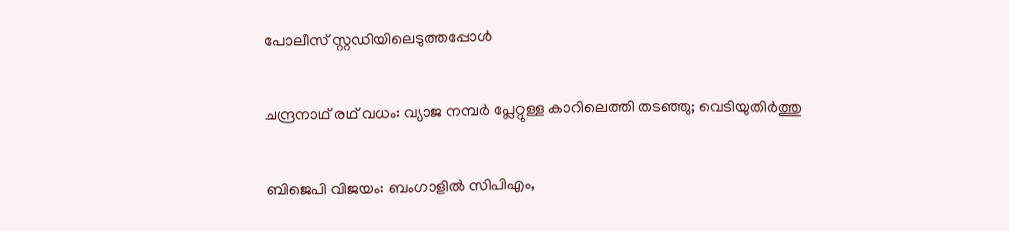പോലീസ് സ്റ്റഡിയിലെടുത്തപ്പോള്‍

ചന്ദ്രനാഥ് രഥ് വധം: വ്യാജ നമ്പര്‍ പ്ലേറ്റുള്ള കാറിലെത്തി തടഞ്ഞു; വെടിയുതിര്‍ത്തു

ബിജെപി വിജയം: ബംഗാളില്‍ സിപിഎം,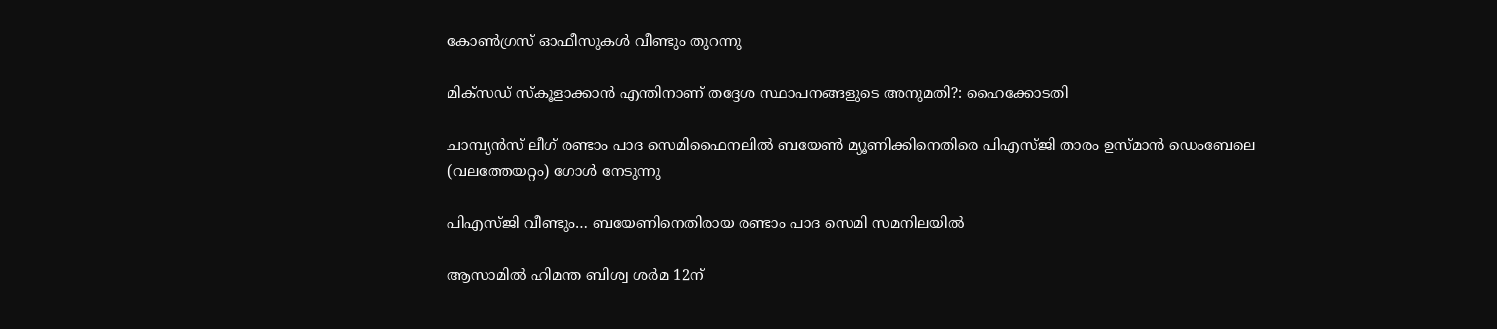കോണ്‍ഗ്രസ് ഓഫീസുകള്‍ വീണ്ടും തുറന്നു

മിക്‌സഡ് സ്‌കൂളാക്കാന്‍ എന്തിനാണ് തദ്ദേശ സ്ഥാപനങ്ങളുടെ അനുമതി?: ഹൈക്കോടതി

ചാമ്പ്യന്‍സ് ലീഗ് രണ്ടാം പാദ സെമിഫൈനലില്‍ ബയേണ്‍ മ്യൂണിക്കിനെതിരെ പിഎസ്ജി താരം ഉസ്മാന്‍ ഡെംബേലെ
(വലത്തേയറ്റം) ഗോള്‍ നേടുന്നു

പിഎസ്ജി വീണ്ടും… ബയേണിനെതിരായ രണ്ടാം പാദ സെമി സമനിലയില്‍

ആസാമില്‍ ഹിമന്ത ബിശ്വ ശര്‍മ 12ന്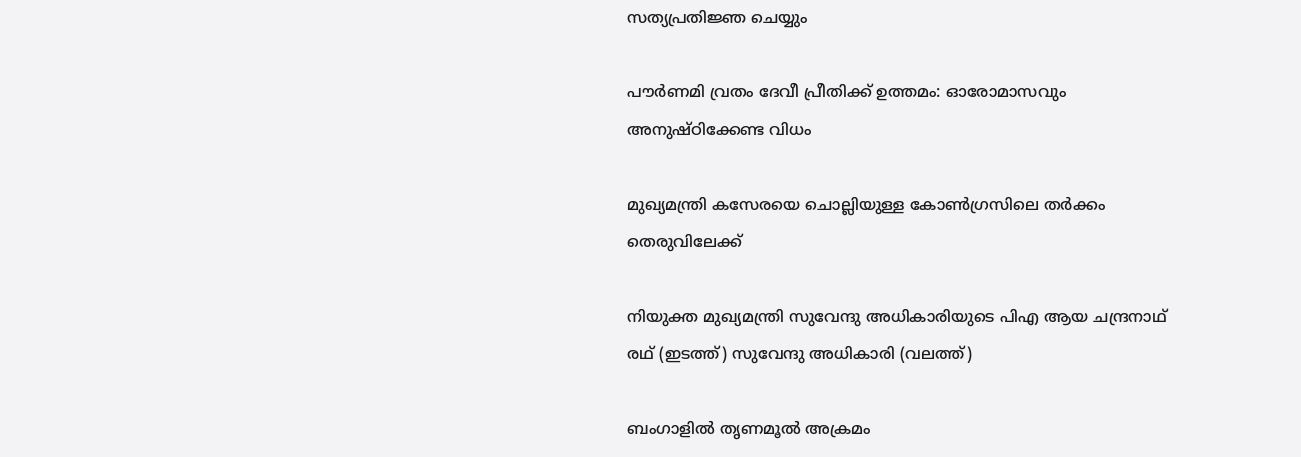സത്യപ്രതിജ്ഞ ചെയ്യും

പൗര്‍ണമി വ്രതം ദേവീ പ്രീതിക്ക് ഉത്തമം: ഓരോമാസവും അനുഷ്ഠിക്കേണ്ട വിധം

മുഖ്യമന്ത്രി കസേരയെ ചൊല്ലിയുള്ള കോണ്‍ഗ്രസിലെ തര്‍ക്കം തെരുവിലേക്ക്

നിയുക്ത മുഖ്യമന്ത്രി സുവേന്ദു അധികാരിയുടെ പിഎ ആയ ചന്ദ്രനാഥ് രഥ് (ഇടത്ത്) സുവേന്ദു അധികാരി (വലത്ത്)

ബംഗാളില്‍ തൃണമൂല്‍ അക്രമം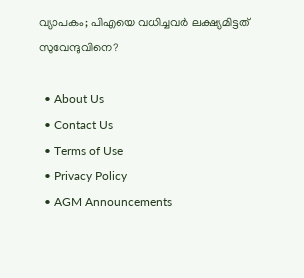വ്യാപകം; പിഎയെ വധിച്ചവര്‍ ലക്ഷ്യമിട്ടത് സുവേന്ദുവിനെ?

  • About Us
  • Contact Us
  • Terms of Use
  • Privacy Policy
  • AGM Announcements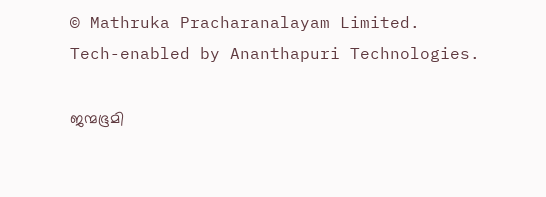© Mathruka Pracharanalayam Limited.
Tech-enabled by Ananthapuri Technologies.

ജന്മഭൂമി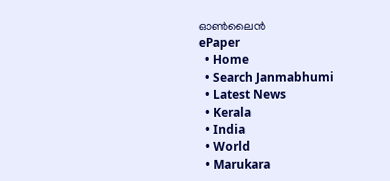ഓണ്‍ലൈന്‍
ePaper
  • Home
  • Search Janmabhumi
  • Latest News
  • Kerala
  • India
  • World
  • Marukara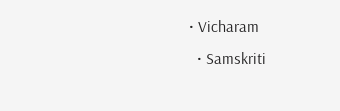• Vicharam
  • Samskriti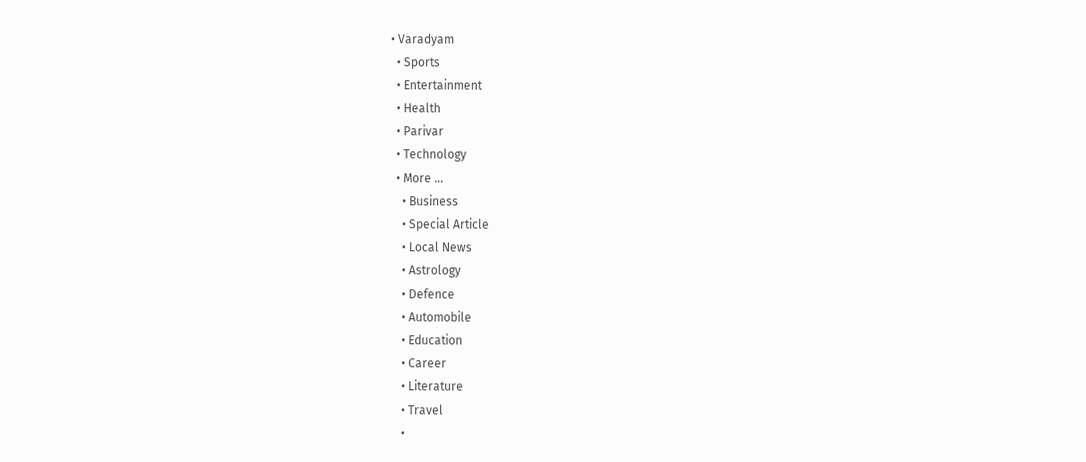• Varadyam
  • Sports
  • Entertainment
  • Health
  • Parivar
  • Technology
  • More …
    • Business
    • Special Article
    • Local News
    • Astrology
    • Defence
    • Automobile
    • Education
    • Career
    • Literature
    • Travel
    •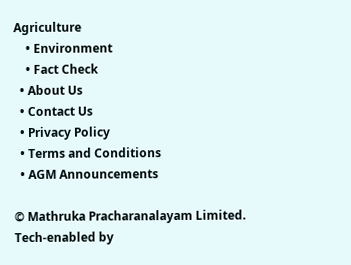Agriculture
    • Environment
    • Fact Check
  • About Us
  • Contact Us
  • Privacy Policy
  • Terms and Conditions
  • AGM Announcements

© Mathruka Pracharanalayam Limited.
Tech-enabled by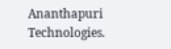Ananthapuri Technologies.